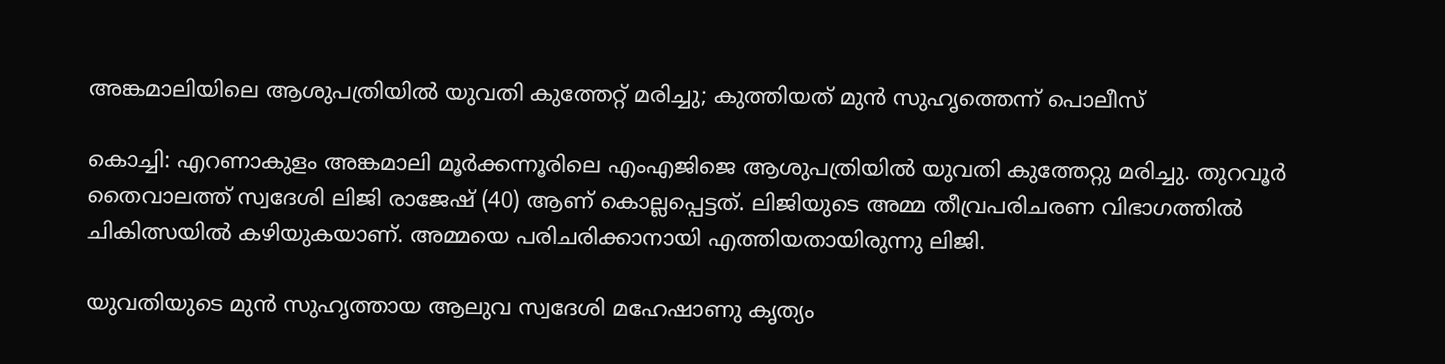അങ്കമാലിയിലെ ആശുപത്രിയിൽ യുവതി കുത്തേറ്റ് മരിച്ചു; കുത്തിയത് മുൻ സുഹൃത്തെന്ന് പൊലീസ്

കൊച്ചി: എറണാകുളം അങ്കമാലി മൂർക്കന്നൂരിലെ എംഎജിജെ ആശുപത്രിയില്‍ യുവതി കുത്തേറ്റു മരിച്ചു. തുറവൂർ തൈവാലത്ത് സ്വദേശി ലിജി രാജേഷ് (40) ആണ് കൊല്ലപ്പെട്ടത്. ലിജിയുടെ അമ്മ തീവ്രപരിചരണ വിഭാഗത്തില്‍ ചികിത്സയിൽ കഴിയുകയാണ്. അമ്മയെ പരിചരിക്കാനായി എത്തിയതായിരുന്നു ലിജി.

യുവതിയുടെ മുൻ സുഹൃത്തായ ആലുവ സ്വദേശി മഹേഷാണു കൃത്യം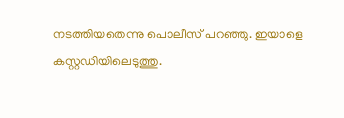നടത്തിയതെന്നു പൊലീസ് പറഞ്ഞു. ഇയാളെ കസ്റ്റഡിയിലെടുത്തു.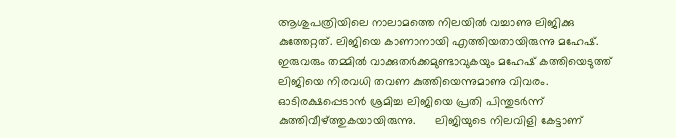ആശുപത്രിയിലെ നാലാമത്തെ നിലയിൽ വച്ചാണു ലിജിക്കു കുത്തേറ്റത്. ലിജിയെ കാണാനായി എത്തിയതായിരുന്നു മഹേഷ്. ഇരുവരും തമ്മിൽ വാക്കുതർക്കമുണ്ടാവുകയും മഹേഷ് കത്തിയെടുത്ത് ലിജിയെ നിരവധി തവണ കുത്തിയെന്നുമാണു വിവരം.  ഓടിരക്ഷപ്പെടാൻ ശ്രമിച്ച ലിജിയെ പ്രതി പിന്തുടർന്ന് കുത്തിവീഴ്ത്തുകയായിരുന്നു.      ലിജിയുടെ നിലവിളി കേട്ടാണ്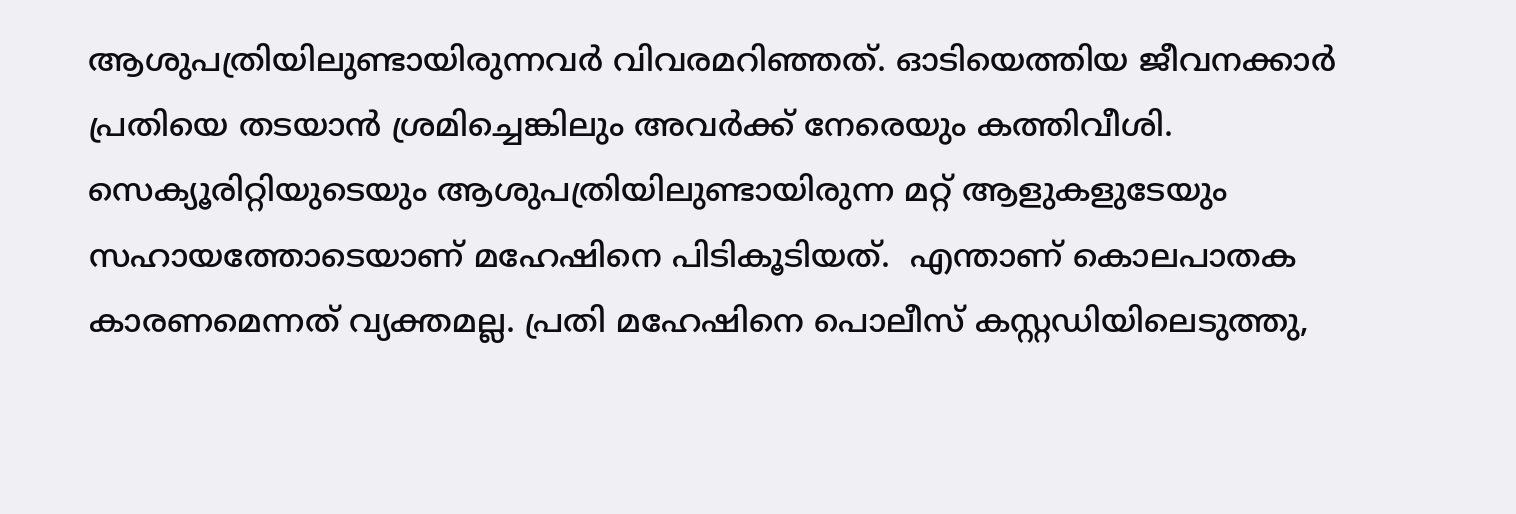ആശുപത്രിയിലുണ്ടായിരുന്നവർ വിവരമറിഞ്ഞത്. ഓടിയെത്തിയ ജീവനക്കാർ പ്രതിയെ തടയാൻ ശ്രമിച്ചെങ്കിലും അവർക്ക് നേരെയും കത്തിവീശി. സെക്യൂരിറ്റിയുടെയും ആശുപത്രിയിലുണ്ടായിരുന്ന മറ്റ് ആളുകളുടേയും സഹായത്തോടെയാണ് മഹേഷിനെ പിടികൂടിയത്.  എന്താണ് കൊലപാതക കാരണമെന്നത് വ്യക്തമല്ല. പ്രതി മഹേഷിനെ പൊലീസ് കസ്റ്റഡിയിലെടുത്തു,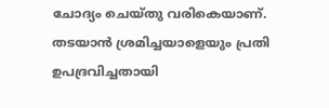ചോദ്യം ചെയ്‌തു വരികെയാണ്. തടയാൻ ശ്രമിച്ചയാളെയും പ്രതി ഉപദ്രവിച്ചതായി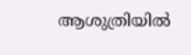ആശുത്രിയിൽ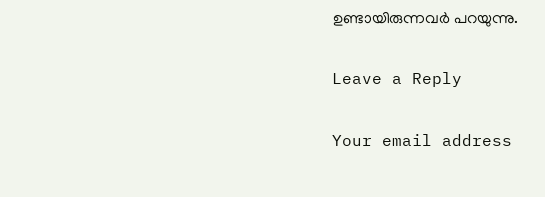ഉണ്ടായിരുന്നവർ പറയുന്നു.

Leave a Reply

Your email address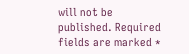will not be published. Required fields are marked *